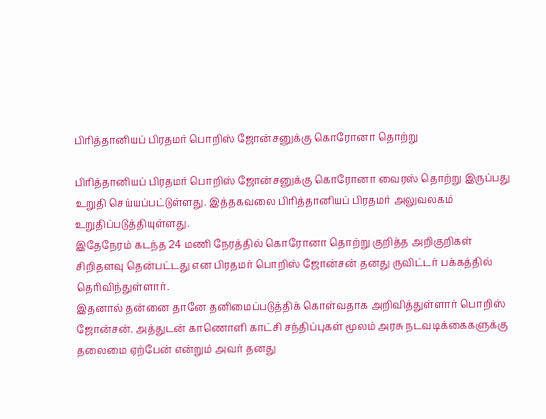பிரித்தானியப் பிரதமர் பொறிஸ் ஜோன்சனுக்கு கொரோனா தொற்று

பிரித்தானியப் பிரதமர் பொறிஸ் ஜோன்சனுக்கு கொரோனா வைரஸ் தொற்று இருப்பது உறுதி செய்யப்பட்டுள்ளது. இத்தகவலை பிரித்தானியப் பிரதமர் அலுவலகம் உறுதிப்படுத்தியுள்ளது.
இதேநேரம் கடந்த 24 மணி நேரத்தில் கொரோனா தொற்று குறித்த அறிகுறிகள் சிறிதளவு தென்பட்டது என பிரதமர் பொறிஸ் ஜோன்சன் தனது ருவிட்டர் பக்கத்தில் தெரிவிந்துள்ளார்.
இதனால் தன்னை தானே தனிமைப்படுத்திக் கொள்வதாக அறிவித்துள்ளார் பொறிஸ் ஜோன்சன். அத்துடன் காணொளி காட்சி சந்திப்புகள் மூலம் அரசு நடவடிக்கைகளுக்கு தலைமை ஏற்பேன் என்றும் அவர் தனது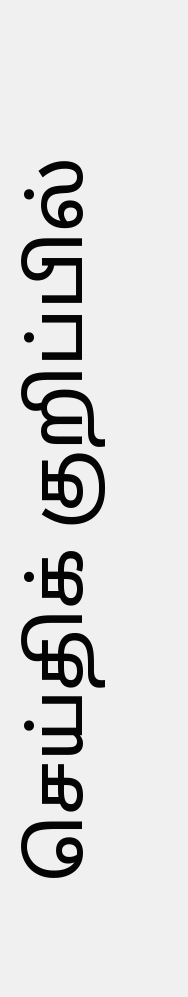செய்திக் குறிப்பில்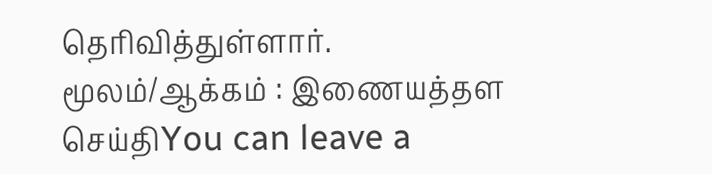தெரிவித்துள்ளார்.
மூலம்/ஆக்கம் : இணையத்தள செய்திYou can leave a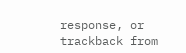response, or trackback from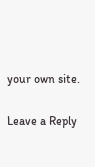your own site.

Leave a Reply